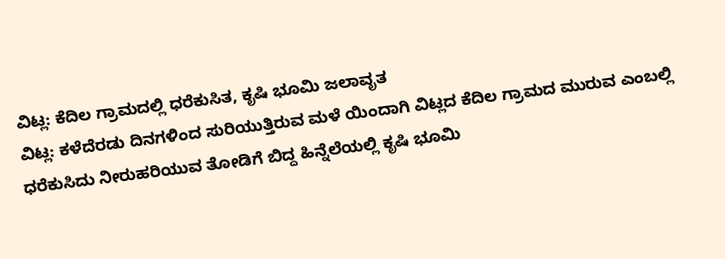ವಿಟ್ಲ: ಕೆದಿಲ ಗ್ರಾಮದಲ್ಲಿ ಧರೆಕುಸಿತ, ಕೃಷಿ ಭೂಮಿ ಜಲಾವೃತ
ವಿಟ್ಲ: ಕಳೆದೆರಡು ದಿನಗಳಿಂದ ಸುರಿಯುತ್ತಿರುವ ಮಳೆ ಯಿಂದಾಗಿ ವಿಟ್ಲದ ಕೆದಿಲ ಗ್ರಾಮದ ಮುರುವ ಎಂಬಲ್ಲಿ ಧರೆಕುಸಿದು ನೀರುಹರಿಯುವ ತೋಡಿಗೆ ಬಿದ್ದ ಹಿನ್ನೆಲೆಯಲ್ಲಿ ಕೃಷಿ ಭೂಮಿ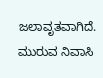ಜಲಾವೃತವಾಗಿದೆ.
ಮುರುವ ನಿವಾಸಿ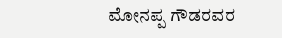ಮೋನಪ್ಪ ಗೌಡರವರ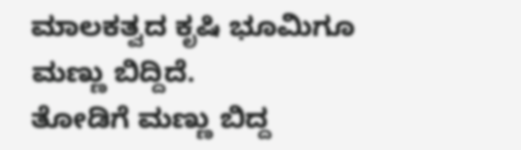ಮಾಲಕತ್ವದ ಕೃಷಿ ಭೂಮಿಗೂ ಮಣ್ಣು ಬಿದ್ದಿದೆ.
ತೋಡಿಗೆ ಮಣ್ಣು ಬಿದ್ದ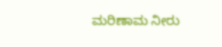ಮರಿಣಾಮ ನೀರು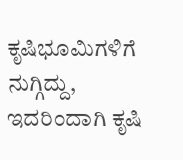ಕೃಷಿಭೂಮಿಗಳಿಗೆ ನುಗ್ಗಿದ್ದು, ಇದರಿಂದಾಗಿ ಕೃಷಿ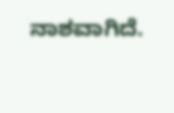ನಾಶವಾಗಿದೆ.